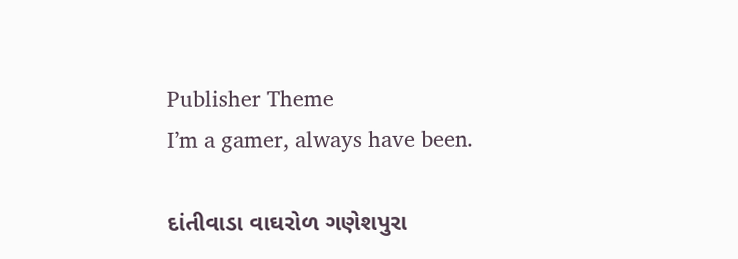Publisher Theme
I’m a gamer, always have been.

દાંતીવાડા વાઘરોળ ગણેશપુરા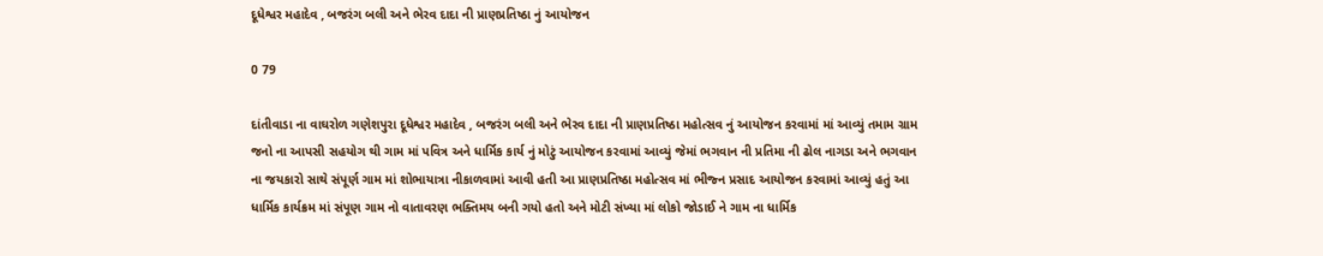દૂધેશ્વર મહાદેવ , બજરંગ બલી અને ભેરવ દાદા ની પ્રાણપ્રતિષ્ઠા નું આયોજન

0 79

દાંતીવાડા ના વાઘરોળ ગણેશપુરા દૂધેશ્વર મહાદેવ , બજરંગ બલી અને ભેરવ દાદા ની પ્રાણપ્રતિષ્ઠા મહોત્સવ નું આયોજન કરવામાં માં આવ્યું તમામ ગ્રામ જનો ના આપસી સહયોગ થી ગામ માં પવિત્ર અને ધાર્મિક કાર્ય નું મોટું આયોજન કરવામાં આવ્યું જેમાં ભગવાન ની પ્રતિમા ની ઢોલ નાગડા અને ભગવાન ના જયકારો સાથે સંપૂર્ણ ગામ માં શોભાયાત્રા નીકાળવામાં આવી હતી આ પ્રાણપ્રતિષ્ઠા મહોત્સવ માં ભીજ્ન પ્રસાદ આયોજન કરવામાં આવ્યું હતું આ ધાર્મિક કાર્યક્રમ માં સંપૂણ ગામ નો વાતાવરણ ભક્તિમય બની ગયો હતો અને મોટી સંખ્યા માં લોકો જોડાઈ ને ગામ ના ધાર્મિક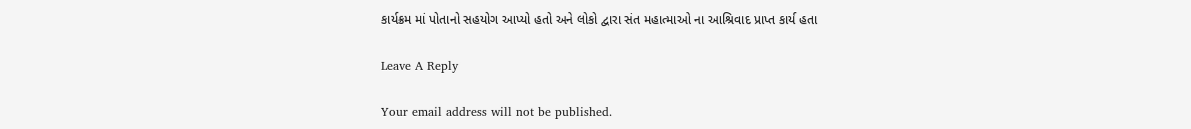કાર્યક્રમ માં પોતાનો સહયોગ આપ્યો હતો અને લોકો દ્વારા સંત મહાત્માઓ ના આશ્રિવાદ પ્રાપ્ત કાર્ય હતા

Leave A Reply

Your email address will not be published.